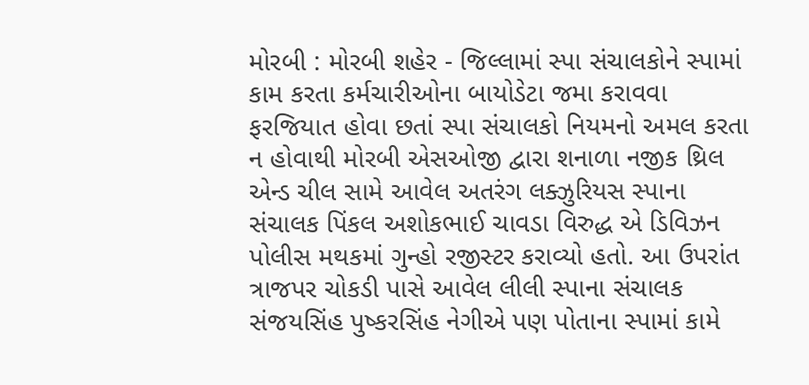મોરબી : મોરબી શહેર - જિલ્લામાં સ્પા સંચાલકોને સ્પામાં કામ કરતા કર્મચારીઓના બાયોડેટા જમા કરાવવા ફરજિયાત હોવા છતાં સ્પા સંચાલકો નિયમનો અમલ કરતા ન હોવાથી મોરબી એસઓજી દ્વારા શનાળા નજીક થ્રિલ એન્ડ ચીલ સામે આવેલ અતરંગ લક્ઝુરિયસ સ્પાના સંચાલક પિંકલ અશોકભાઈ ચાવડા વિરુદ્ધ એ ડિવિઝન પોલીસ મથકમાં ગુન્હો રજીસ્ટર કરાવ્યો હતો. આ ઉપરાંત ત્રાજપર ચોકડી પાસે આવેલ લીલી સ્પાના સંચાલક સંજયસિંહ પુષ્કરસિંહ નેગીએ પણ પોતાના સ્પામાં કામે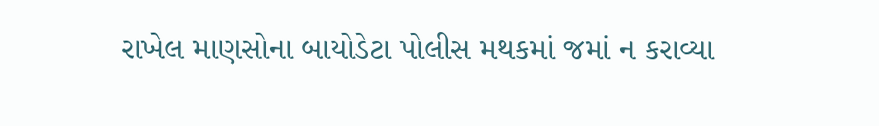રાખેલ માણસોના બાયોડેટા પોલીસ મથકમાં જમાં ન કરાવ્યા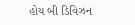હોય બી ડિવિઝન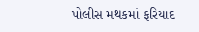પોલીસ મથકમાં ફરિયાદ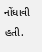નોંધાવી હતી.